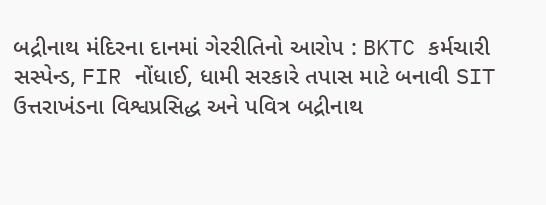બદ્રીનાથ મંદિરના દાનમાં ગેરરીતિનો આરોપ : BKTC કર્મચારી સસ્પેન્ડ, FIR નોંધાઈ, ધામી સરકારે તપાસ માટે બનાવી SIT
ઉત્તરાખંડના વિશ્વપ્રસિદ્ધ અને પવિત્ર બદ્રીનાથ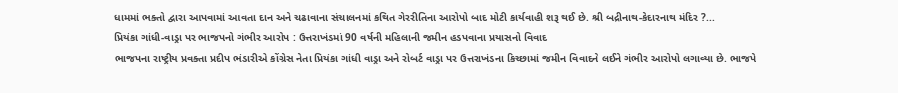ધામમાં ભક્તો દ્વારા આપવામાં આવતા દાન અને ચઢાવાના સંચાલનમાં કથિત ગેરરીતિના આરોપો બાદ મોટી કાર્યવાહી શરૂ થઈ છે. શ્રી બદ્રીનાથ-કેદારનાથ મંદિર ?...
પ્રિયંકા ગાંધી-વાડ્રા પર ભાજપનો ગંભીર આરોપ : ઉત્તરાખંડમાં 90 વર્ષની મહિલાની જમીન હડપવાના પ્રયાસનો વિવાદ
ભાજપના રાષ્ટ્રીય પ્રવક્તા પ્રદીપ ભંડારીએ કોંગ્રેસ નેતા પ્રિયંકા ગાંધી વાડ્રા અને રોબર્ટ વાડ્રા પર ઉત્તરાખંડના કિચ્છામાં જમીન વિવાદને લઈને ગંભીર આરોપો લગાવ્યા છે. ભાજપે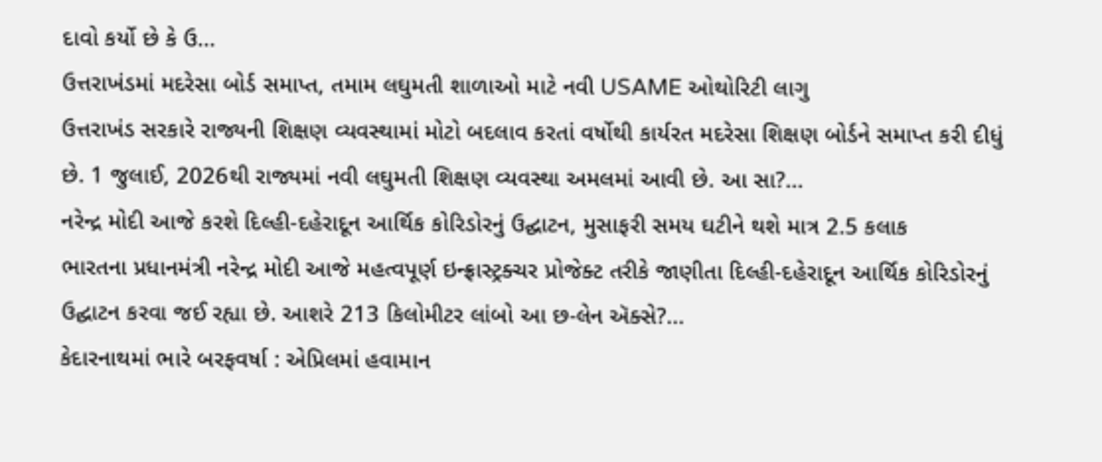દાવો કર્યો છે કે ઉ...
ઉત્તરાખંડમાં મદરેસા બોર્ડ સમાપ્ત, તમામ લઘુમતી શાળાઓ માટે નવી USAME ઓથોરિટી લાગુ
ઉત્તરાખંડ સરકારે રાજ્યની શિક્ષણ વ્યવસ્થામાં મોટો બદલાવ કરતાં વર્ષોથી કાર્યરત મદરેસા શિક્ષણ બોર્ડને સમાપ્ત કરી દીધું છે. 1 જુલાઈ, 2026થી રાજ્યમાં નવી લઘુમતી શિક્ષણ વ્યવસ્થા અમલમાં આવી છે. આ સા?...
નરેન્દ્ર મોદી આજે કરશે દિલ્હી-દહેરાદૂન આર્થિક કોરિડોરનું ઉદ્ઘાટન, મુસાફરી સમય ઘટીને થશે માત્ર 2.5 કલાક
ભારતના પ્રધાનમંત્રી નરેન્દ્ર મોદી આજે મહત્વપૂર્ણ ઇન્ફ્રાસ્ટ્રક્ચર પ્રોજેક્ટ તરીકે જાણીતા દિલ્હી-દહેરાદૂન આર્થિક કોરિડોરનું ઉદ્ઘાટન કરવા જઈ રહ્યા છે. આશરે 213 કિલોમીટર લાંબો આ છ-લેન ઍક્સે?...
કેદારનાથમાં ભારે બરફવર્ષા : એપ્રિલમાં હવામાન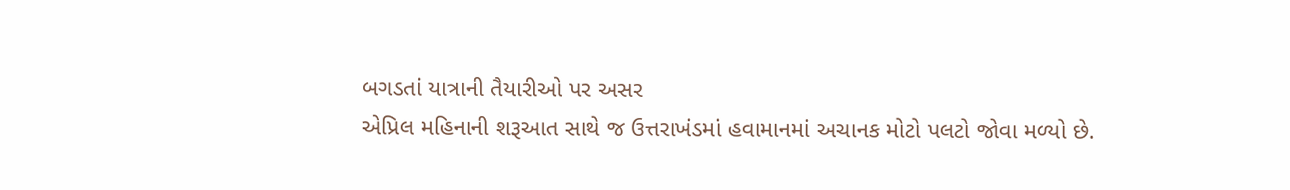બગડતાં યાત્રાની તૈયારીઓ પર અસર
એપ્રિલ મહિનાની શરૂઆત સાથે જ ઉત્તરાખંડમાં હવામાનમાં અચાનક મોટો પલટો જોવા મળ્યો છે.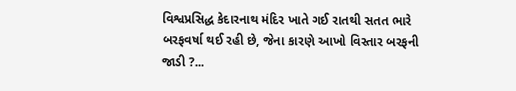વિશ્વપ્રસિદ્ધ કેદારનાથ મંદિર ખાતે ગઈ રાતથી સતત ભારે બરફવર્ષા થઈ રહી છે, જેના કારણે આખો વિસ્તાર બરફની જાડી ?...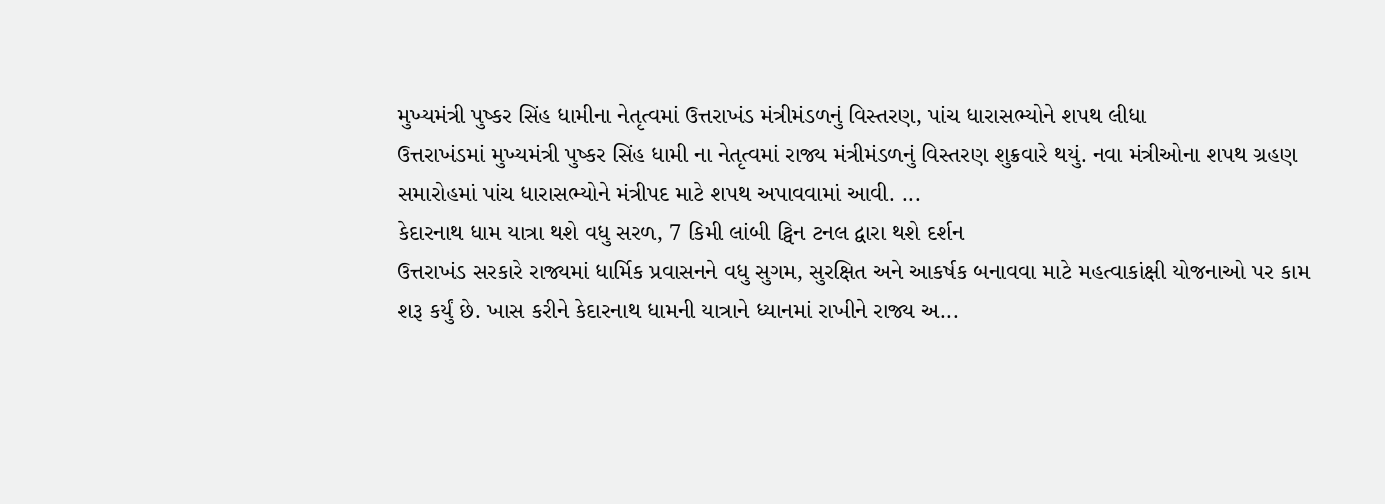મુખ્યમંત્રી પુષ્કર સિંહ ધામીના નેતૃત્વમાં ઉત્તરાખંડ મંત્રીમંડળનું વિસ્તરણ, પાંચ ધારાસભ્યોને શપથ લીધા
ઉત્તરાખંડમાં મુખ્યમંત્રી પુષ્કર સિંહ ધામી ના નેતૃત્વમાં રાજ્ય મંત્રીમંડળનું વિસ્તરણ શુક્રવારે થયું. નવા મંત્રીઓના શપથ ગ્રહણ સમારોહમાં પાંચ ધારાસભ્યોને મંત્રીપદ માટે શપથ અપાવવામાં આવી. ...
કેદારનાથ ધામ યાત્રા થશે વધુ સરળ, 7 કિમી લાંબી ટ્વિન ટનલ દ્વારા થશે દર્શન
ઉત્તરાખંડ સરકારે રાજ્યમાં ધાર્મિક પ્રવાસનને વધુ સુગમ, સુરક્ષિત અને આકર્ષક બનાવવા માટે મહત્વાકાંક્ષી યોજનાઓ પર કામ શરૂ કર્યું છે. ખાસ કરીને કેદારનાથ ધામની યાત્રાને ધ્યાનમાં રાખીને રાજ્ય અ...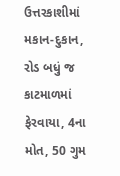ઉત્તરકાશીમાં મકાન-દુકાન, રોડ બધું જ કાટમાળમાં ફેરવાયા, 4ના મોત, 50 ગુમ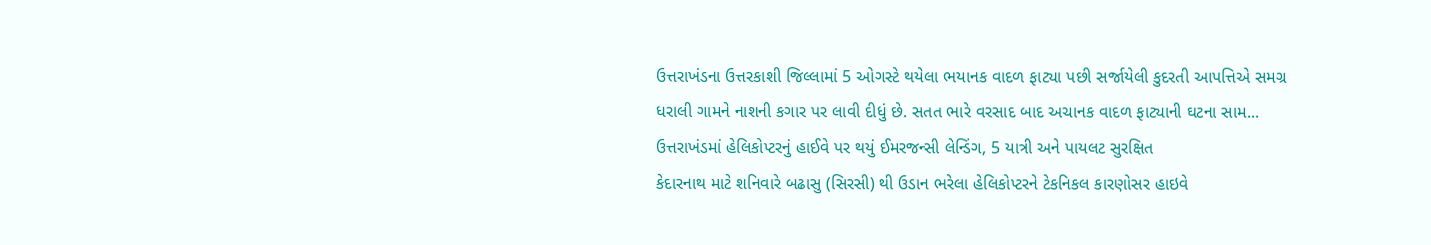ઉત્તરાખંડના ઉત્તરકાશી જિલ્લામાં 5 ઓગસ્ટે થયેલા ભયાનક વાદળ ફાટ્યા પછી સર્જાયેલી કુદરતી આપત્તિએ સમગ્ર ધરાલી ગામને નાશની કગાર પર લાવી દીધું છે. સતત ભારે વરસાદ બાદ અચાનક વાદળ ફાટ્યાની ઘટના સામ...
ઉત્તરાખંડમાં હેલિકોપ્ટરનું હાઈવે પર થયું ઈમરજન્સી લેન્ડિંગ, 5 યાત્રી અને પાયલટ સુરક્ષિત
કેદારનાથ માટે શનિવારે બઢાસુ (સિરસી) થી ઉડાન ભરેલા હેલિકોપ્ટરને ટેકનિકલ કારણોસર હાઇવે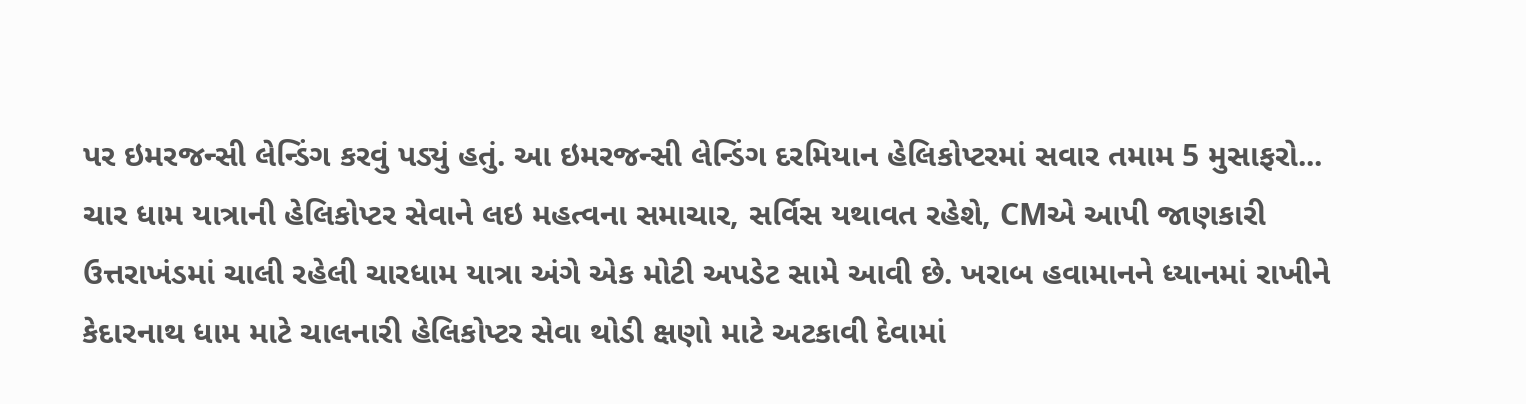પર ઇમરજન્સી લેન્ડિંગ કરવું પડ્યું હતું. આ ઇમરજન્સી લેન્ડિંગ દરમિયાન હેલિકોપ્ટરમાં સવાર તમામ 5 મુસાફરો...
ચાર ધામ યાત્રાની હેલિકોપ્ટર સેવાને લઇ મહત્વના સમાચાર, સર્વિસ યથાવત રહેશે, CMએ આપી જાણકારી
ઉત્તરાખંડમાં ચાલી રહેલી ચારધામ યાત્રા અંગે એક મોટી અપડેટ સામે આવી છે. ખરાબ હવામાનને ધ્યાનમાં રાખીને કેદારનાથ ધામ માટે ચાલનારી હેલિકોપ્ટર સેવા થોડી ક્ષણો માટે અટકાવી દેવામાં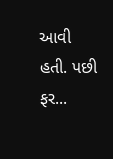આવી હતી. પછી ફર...